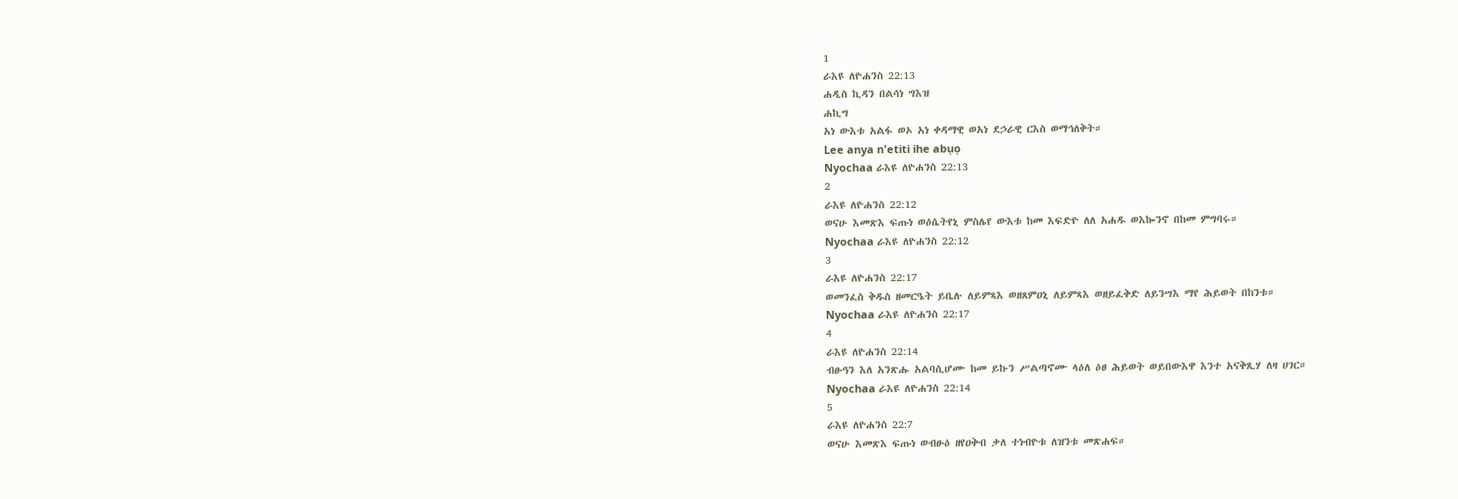1
ራእዩ ለዮሐንስ 22:13
ሐዲስ ኪዳን በልሳነ ግእዝ
ሐኪግ
አነ ውእቱ አልፋ ወኦ አነ ቀዳማዊ ወአነ ደኃራዊ ርእስ ወማኅለቅት።
Lee anya n'etiti ihe abụọ
Nyochaa ራእዩ ለዮሐንስ 22:13
2
ራእዩ ለዮሐንስ 22:12
ወናሁ እመጽእ ፍጡነ ወዕሴትየኒ ምስሌየ ውእቱ ከመ እፍድዮ ለለ አሐዱ ወእኰንኖ በከመ ምግባሩ።
Nyochaa ራእዩ ለዮሐንስ 22:12
3
ራእዩ ለዮሐንስ 22:17
ወመንፈስ ቅዱስ ዘመርዔት ይቤሉ ለይምጻእ ወዘጸምዐኒ ለይምጻእ ወዘይፈቅድ ለይንሣእ ማየ ሕይወት በከንቱ።
Nyochaa ራእዩ ለዮሐንስ 22:17
4
ራእዩ ለዮሐንስ 22:14
ብፁዓን እለ አንጽሑ አልባሲሆሙ ከመ ይኩን ሥልጣኖሙ ላዕለ ዕፀ ሕይወት ወይበውእዋ እንተ አናቅጺሃ ለዛ ሀገር።
Nyochaa ራእዩ ለዮሐንስ 22:14
5
ራእዩ ለዮሐንስ 22:7
ወናሁ እመጽእ ፍጡነ ወብፁዕ ዘየዐቅብ ቃለ ተነብዮቱ ለዝንቱ መጽሐፍ።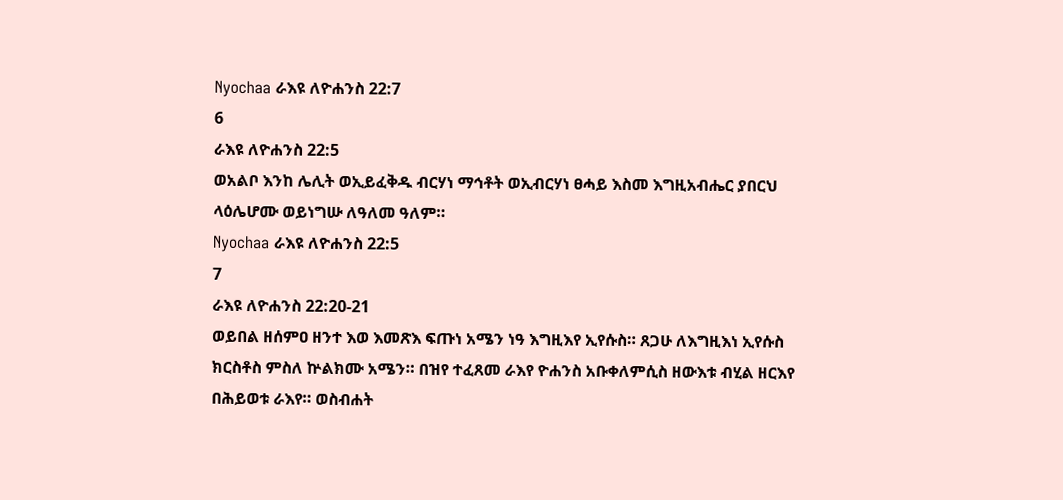Nyochaa ራእዩ ለዮሐንስ 22:7
6
ራእዩ ለዮሐንስ 22:5
ወአልቦ እንከ ሌሊት ወኢይፈቅዱ ብርሃነ ማኅቶት ወኢብርሃነ ፀሓይ እስመ እግዚአብሔር ያበርህ ላዕሌሆሙ ወይነግሡ ለዓለመ ዓለም።
Nyochaa ራእዩ ለዮሐንስ 22:5
7
ራእዩ ለዮሐንስ 22:20-21
ወይበል ዘሰምዐ ዘንተ እወ እመጽእ ፍጡነ አሜን ነዓ እግዚእየ ኢየሱስ። ጸጋሁ ለእግዚእነ ኢየሱስ ክርስቶስ ምስለ ኵልክሙ አሜን። በዝየ ተፈጸመ ራእየ ዮሐንስ አቡቀለምሲስ ዘውእቱ ብሂል ዘርእየ በሕይወቱ ራእየ። ወስብሐት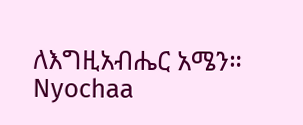ለእግዚአብሔር አሜን።
Nyochaa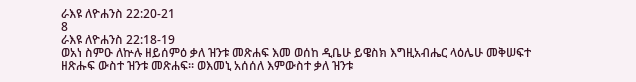ራእዩ ለዮሐንስ 22:20-21
8
ራእዩ ለዮሐንስ 22:18-19
ወአነ ስምዑ ለኵሉ ዘይሰምዕ ቃለ ዝንቱ መጽሐፍ እመ ወሰከ ዲቤሁ ይዌስክ እግዚአብሔር ላዕሌሁ መቅሠፍተ ዘጽሑፍ ውስተ ዝንቱ መጽሐፍ። ወእመኒ አሰሰለ እምውስተ ቃለ ዝንቱ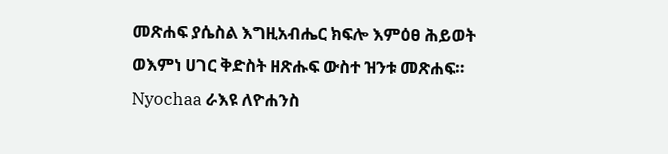መጽሐፍ ያሴስል እግዚአብሔር ክፍሎ እምዕፀ ሕይወት ወእምነ ሀገር ቅድስት ዘጽሑፍ ውስተ ዝንቱ መጽሐፍ።
Nyochaa ራእዩ ለዮሐንስ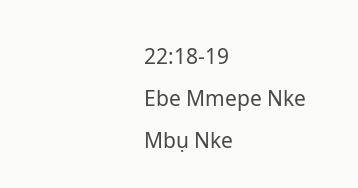22:18-19
Ebe Mmepe Nke Mbụ Nke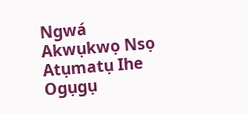Ngwá
Akwụkwọ Nsọ
Atụmatụ Ihe Ogụgụ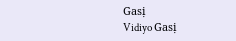Gasị
Vidiyo Gasị